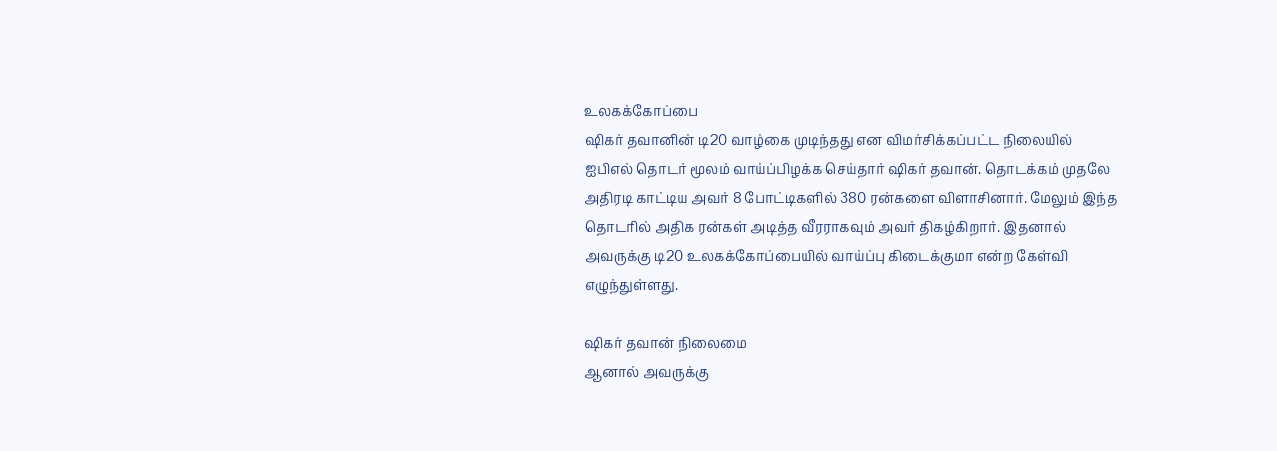உலகக்கோப்பை
ஷிகர் தவானின் டி20 வாழ்கை முடிந்தது என விமர்சிக்கப்பட்ட நிலையில் ஐபிஎல் தொடர் மூலம் வாய்ப்பிழக்க செய்தார் ஷிகர் தவான். தொடக்கம் முதலே அதிரடி காட்டிய அவர் 8 போட்டிகளில் 380 ரன்களை விளாசினார். மேலும் இந்த தொடரில் அதிக ரன்கள் அடித்த வீரராகவும் அவர் திகழ்கிறார். இதனால் அவருக்கு டி20 உலகக்கோப்பையில் வாய்ப்பு கிடைக்குமா என்ற கேள்வி எழுந்துள்ளது.

ஷிகர் தவான் நிலைமை
ஆனால் அவருக்கு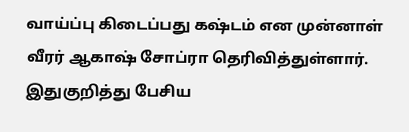வாய்ப்பு கிடைப்பது கஷ்டம் என முன்னாள் வீரர் ஆகாஷ் சோப்ரா தெரிவித்துள்ளார். இதுகுறித்து பேசிய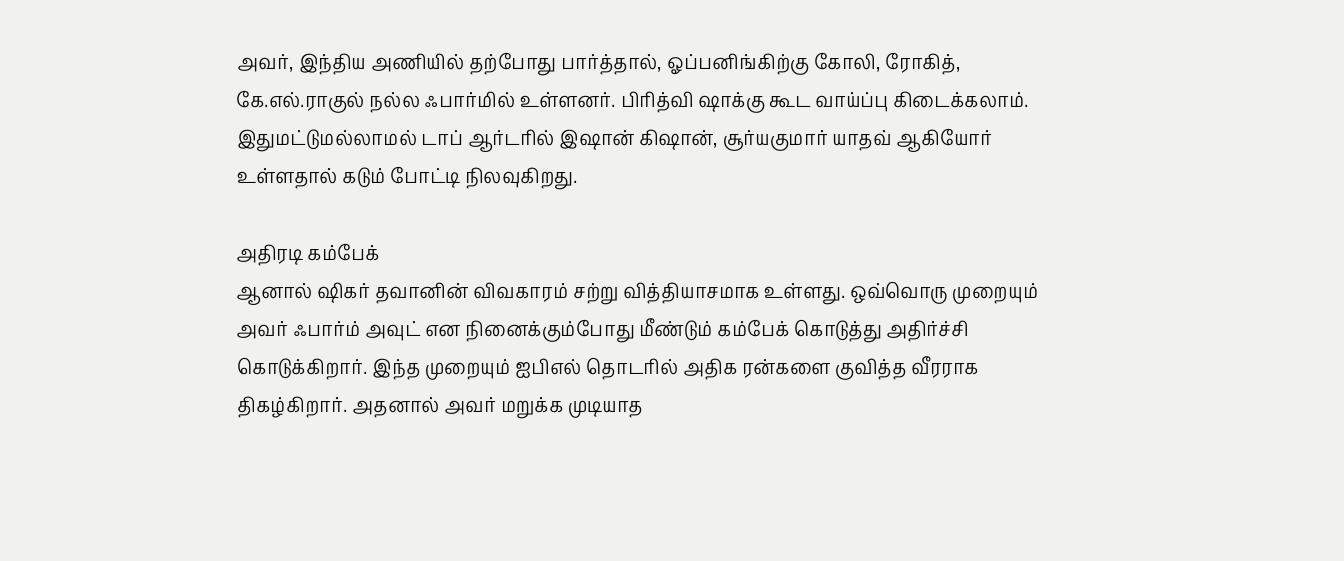அவர், இந்திய அணியில் தற்போது பார்த்தால், ஓப்பனிங்கிற்கு கோலி, ரோகித், கே.எல்.ராகுல் நல்ல ஃபார்மில் உள்ளனர். பிரித்வி ஷாக்கு கூட வாய்ப்பு கிடைக்கலாம். இதுமட்டுமல்லாமல் டாப் ஆர்டரில் இஷான் கிஷான், சூர்யகுமார் யாதவ் ஆகியோர் உள்ளதால் கடும் போட்டி நிலவுகிறது.

அதிரடி கம்பேக்
ஆனால் ஷிகர் தவானின் விவகாரம் சற்று வித்தியாசமாக உள்ளது. ஒவ்வொரு முறையும் அவர் ஃபார்ம் அவுட் என நினைக்கும்போது மீண்டும் கம்பேக் கொடுத்து அதிர்ச்சி கொடுக்கிறார். இந்த முறையும் ஐபிஎல் தொடரில் அதிக ரன்களை குவித்த வீரராக திகழ்கிறார். அதனால் அவர் மறுக்க முடியாத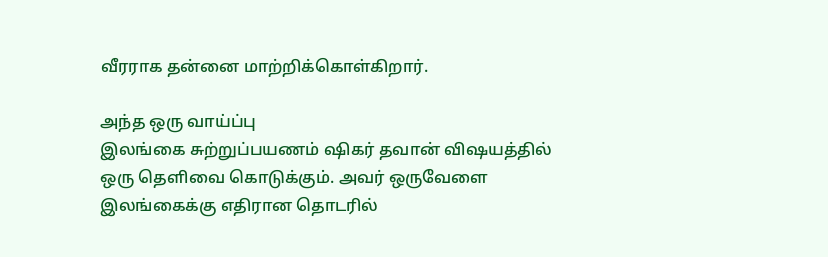வீரராக தன்னை மாற்றிக்கொள்கிறார்.

அந்த ஒரு வாய்ப்பு
இலங்கை சுற்றுப்பயணம் ஷிகர் தவான் விஷயத்தில் ஒரு தெளிவை கொடுக்கும். அவர் ஒருவேளை இலங்கைக்கு எதிரான தொடரில்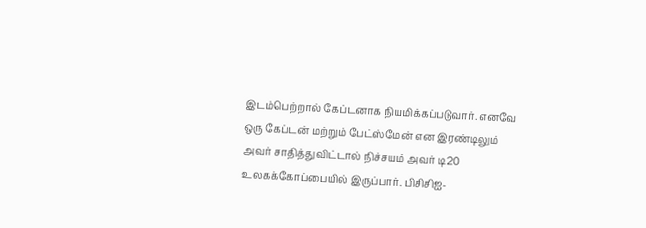இடம்பெற்றால் கேப்டனாக நியமிக்கப்படுவார். எனவே ஒரு கேப்டன் மற்றும் பேட்ஸ்மேன் என இரண்டிலும் அவர் சாதித்துவிட்டால் நிச்சயம் அவர் டி20 உலகக்கோப்பையில் இருப்பார். பிசிசிஐ-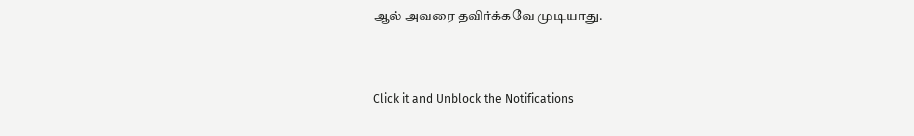ஆல் அவரை தவிர்க்கவே முடியாது.


Click it and Unblock the Notifications